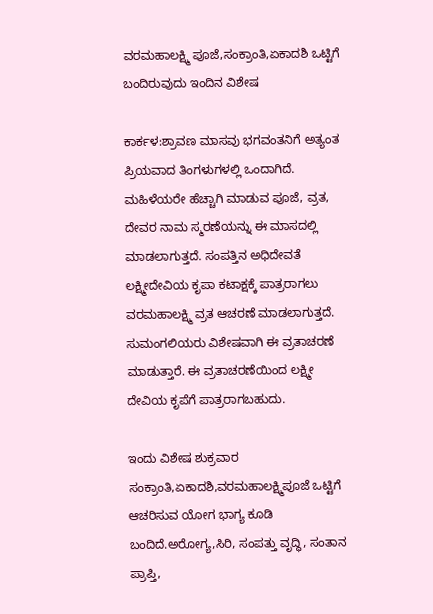ವರಮಹಾಲಕ್ಷ್ಮಿ ಪೂಜೆ,ಸಂಕ್ರಾಂತಿ,ಏಕಾದಶಿ ಒಟ್ಟಿಗೆ ಬಂದಿರುವುದು ಇಂದಿನ ವಿಶೇಷ

ಕಾರ್ಕಳ:ಶ್ರಾವಣ ಮಾಸವು ಭಗವಂತನಿಗೆ ಅತ್ಯಂತ ಪ್ರಿಯವಾದ ತಿಂಗಳುಗಳಲ್ಲಿ ಒಂದಾಗಿದೆ. ಮಹಿಳೆಯರೇ ಹೆಚ್ಚಾಗಿ ಮಾಡುವ ಪೂಜೆ, ವ್ರತ, ದೇವರ ನಾಮ ಸ್ಮರಣೆಯನ್ನು ಈ ಮಾಸದಲ್ಲಿ ಮಾಡಲಾಗುತ್ತದೆ. ಸಂಪತ್ತಿನ ಅಧಿದೇವತೆ ಲಕ್ಷ್ಮೀದೇವಿಯ ಕೃಪಾ ಕಟಾಕ್ಷಕ್ಕೆ ಪಾತ್ರರಾಗಲು ವರಮಹಾಲಕ್ಷ್ಮಿ ವ್ರತ ಆಚರಣೆ ಮಾಡಲಾಗುತ್ತದೆ. ಸುಮಂಗಲಿಯರು ವಿಶೇಷವಾಗಿ ಈ ವ್ರತಾಚರಣೆ ಮಾಡುತ್ತಾರೆ. ಈ ವ್ರತಾಚರಣೆಯಿಂದ ಲಕ್ಷ್ಮೀ ದೇವಿಯ ಕೃಪೆಗೆ ಪಾತ್ರರಾಗಬಹುದು.

ಇಂದು ವಿಶೇಷ ಶುಕ್ರವಾರ
ಸಂಕ್ರಾಂತಿ,ಏಕಾದಶಿ,ವರಮಹಾಲಕ್ಷ್ಮಿಪೂಜೆ ಒಟ್ಟಿಗೆ ಆಚರಿಸುವ ಯೋಗ ಭಾಗ್ಯ ಕೂಡಿ ಬಂದಿದೆ.ಅರೋಗ್ಯ,ಸಿರಿ, ಸಂಪತ್ತು ವೃದ್ಧಿ, ಸಂತಾನ ಪ್ರಾಪ್ತಿ,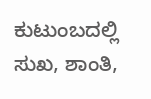ಕುಟುಂಬದಲ್ಲಿ ಸುಖ, ಶಾಂತಿ,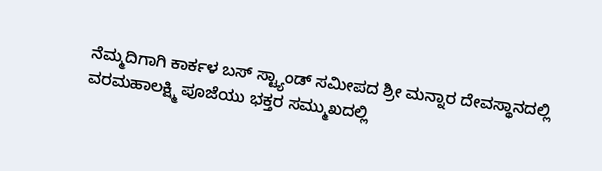ನೆಮ್ಮದಿಗಾಗಿ ಕಾರ್ಕಳ ಬಸ್ ಸ್ಟ್ಯಾಂಡ್ ಸಮೀಪದ ಶ್ರೀ ಮನ್ನಾರ ದೇವಸ್ಥಾನದಲ್ಲಿ ವರಮಹಾಲಕ್ಷ್ಮಿ ಪೂಜೆಯು ಭಕ್ತರ ಸಮ್ಮುಖದಲ್ಲಿ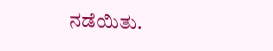ನಡೆಯಿತು.